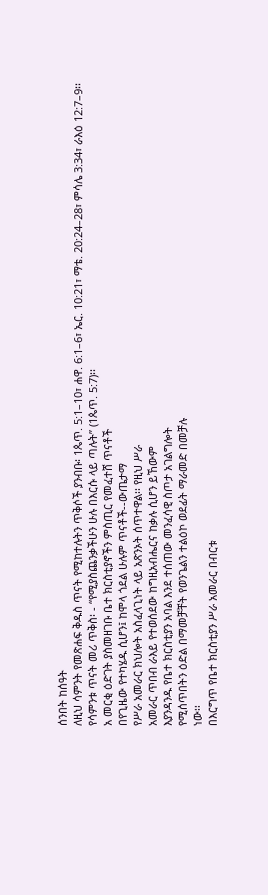ሰንበት ከሰዓት
ለዚህ ሳምንት የመጽሐፍ ቅዱስ ጥናት የሚከተሉትን ጥቅሶች ያንብቡ፡ 1ጴጥ. 5:1–10፣ ሐዋ. 6:1–6፣ ኤር. 10:21፣ ማቴ. 20:24–28፣ ምሳሌ 3:34፣ ራእዕ 12:7–9፡፡
የሳምንቱ ጥናት መሪ ጥቅስ፡ - “የሚያስጨንቃችሁን ሁሉ በእርሱ ላይ ጣሉት” (1ጴጥ. 5:7)፡፡
አ መርቂ ዕድገት ያስመዘገቡ ቤተ ክርስቲያኖችን ምስጢር የመፈተሸ ጥናቶች
በየጊዜው የተካሄዱ ሲሆን፤ ከሞላ ጎደል ሁሉም ጥናቶች--ውጤታማ
የሥራ አመራር ክህሎት አስፈላጊነት ላይ አጽንኦት ሰጥተዋል፡፡ የዚህ ሥራ
አመራር ጥበብ ራእይ የተወሰደው ከግዚአብሔርና ከቃሉ ሲሆን ይኸውም
እያንዳንዱ የቤተ ክርስቲያን አባል እንደ ተሰጠው መንፈሳዊ ስጦታ አገልግሎት
የሚሰጥበትን ዕድል በማመቻቸት የወንጌልን ተልዕኮ ወደፊት ማራመድ በመቻሉ
ነው፡፡
በእርግጥ የቤተ ክርስቲያን ሥራ አመራር በብርቱ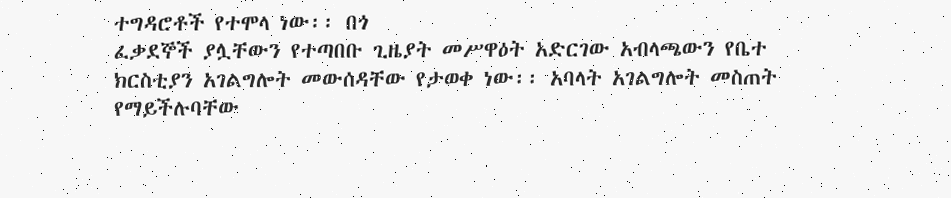ተግዳሮቶች የተሞላ ነው፡፡ በጎ
ፈቃደኞች ያሏቸውን የተጣበቡ ጊዜያት መሥዋዕት አድርገው አብላጫውን የቤተ
ክርስቲያን አገልግሎት መውሰዳቸው የታወቀ ነው፡፡ አባላት አገልግሎት መስጠት
የማይችሉባቸው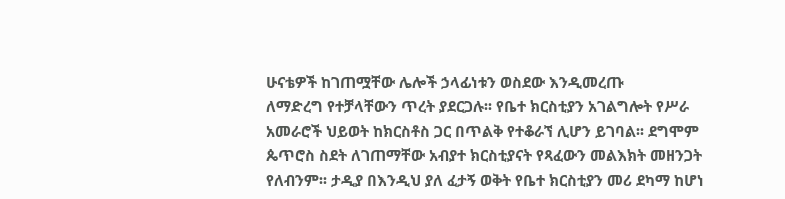ሁናቴዎች ከገጠሟቸው ሌሎች ኃላፊነቱን ወስደው እንዲመረጡ
ለማድረግ የተቻላቸውን ጥረት ያደርጋሉ፡፡ የቤተ ክርስቲያን አገልግሎት የሥራ
አመራሮች ህይወት ከክርስቶስ ጋር በጥልቅ የተቆራኘ ሊሆን ይገባል፡፡ ደግሞም
ጴጥሮስ ስደት ለገጠማቸው አብያተ ክርስቲያናት የጻፈውን መልእክት መዘንጋት
የለብንም፡፡ ታዲያ በእንዲህ ያለ ፈታኝ ወቅት የቤተ ክርስቲያን መሪ ደካማ ከሆነ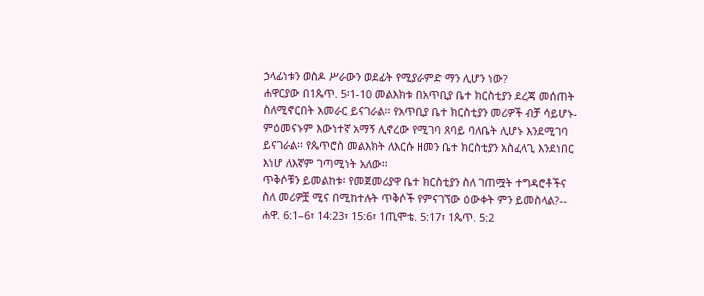ኃላፊነቱን ወስዶ ሥራውን ወደፊት የሚያራምድ ማን ሊሆን ነው?
ሐዋርያው በ1ጴጥ. 5፡1-10 መልእክቱ በአጥቢያ ቤተ ክርስቲያን ደረጃ መሰጠት
ስለሚኖርበት አመራር ይናገራል፡፡ የአጥቢያ ቤተ ክርስቲያን መሪዎች ብቻ ሳይሆኑ-
ምዕመናኑም እውነተኛ አማኝ ሊኖረው የሚገባ ጸባይ ባለቤት ሊሆኑ እንደሚገባ
ይናገራል፡፡ የጴጥሮስ መልእክት ለእርሱ ዘመን ቤተ ክርስቲያን አስፈላጊ እንደነበር
እነሆ ለእኛም ገጣሚነት አለው፡፡
ጥቅሶቹን ይመልከቱ፡ የመጀመሪያዋ ቤተ ክርስቲያን ስለ ገጠሟት ተግዳሮቶችና
ስለ መሪዎቿ ሚና በሚከተሉት ጥቅሶች የምናገኘው ዕውቀት ምን ይመስላል?--
ሐዋ. 6:1–6፣ 14:23፣ 15:6፣ 1ጢሞቴ. 5:17፣ 1ጴጥ. 5:2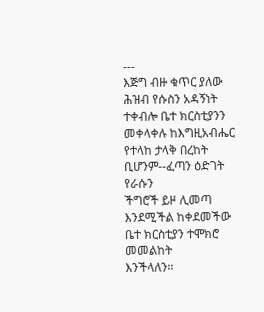---
እጅግ ብዙ ቁጥር ያለው ሕዝብ የሱስን አዳኝነት ተቀብሎ ቤተ ክርስቲያንን
መቀላቀሉ ከእግዚአብሔር የተላከ ታላቅ በረከት ቢሆንም--ፈጣን ዕድገት የራሱን
ችግሮች ይዞ ሊመጣ እንደሚችል ከቀደመችው ቤተ ክርስቲያን ተሞክሮ መመልከት
እንችላለን፡፡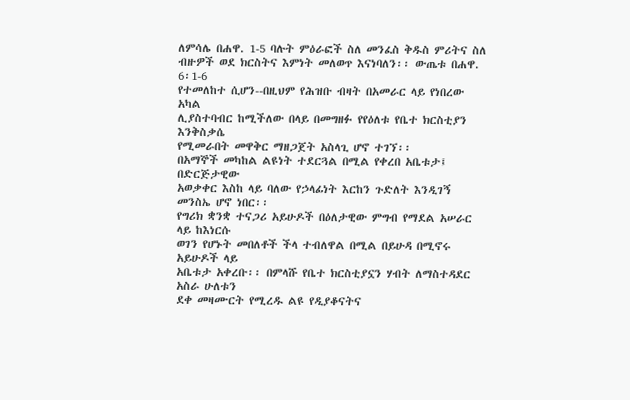ለምሳሌ በሐዋ. 1-5 ባሉት ምዕራፎች ስለ መንፈስ ቅዱስ ምሪትና ስለ
ብዙዎች ወደ ክርስትና እምነት መለወጥ እናነባለን፡፡ ውጤቱ በሐዋ. 6፡1-6
የተመለከተ ሲሆን--በዚህም የሕዝቡ ብዛት በአመራር ላይ የነበረው አካል
ሊያስተባብር ከሚችለው በላይ በመግዘፉ የየዕለቱ የቤተ ክርስቲያን እንቅስቃሴ
የሚመራበት መዋቅር ማዘጋጀት አስላጊ ሆኖ ተገኘ፡፡
በአማኞች መካከል ልዩነት ተደርጓል በሚል የቀረበ አቤቱታ፤ በድርጅታዊው
አወቃቀር እስከ ላይ ባለው የኃላፊነት እርከን ጉድለት እንዲገኝ መንስኤ ሆኖ ነበር፡፡
የግሪክ ቋንቋ ተናጋሪ አይሁዶች በዕለታዊው ምግብ የማደል አሠራር ላይ ከእነርሱ
ወገን የሆኑት መበለቶች ችላ ተብለዋል በሚል በይሁዳ በሚኖሩ አይሁዶች ላይ
አቤቱታ አቀረቡ፡፡ በምላሹ የቤተ ክርስቲያኗን ሃብት ለማስተዳደር አስራ ሁለቱን
ደቀ መዛሙርት የሚረዱ ልዩ የዲያቆናትና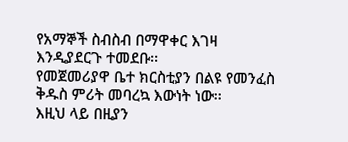የአማኞች ስብስብ በማዋቀር እገዛ
እንዲያደርጉ ተመደቡ፡፡
የመጀመሪያዋ ቤተ ክርስቲያን በልዩ የመንፈስ ቅዱስ ምሪት መባረኳ እውነት ነው፡፡
እዚህ ላይ በዚያን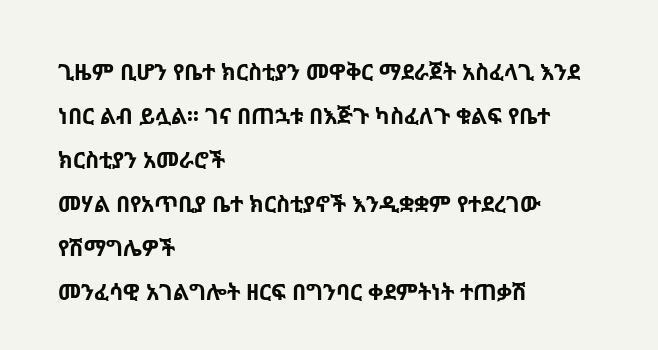ጊዜም ቢሆን የቤተ ክርስቲያን መዋቅር ማደራጀት አስፈላጊ እንደ
ነበር ልብ ይሏል፡፡ ገና በጠኋቱ በእጅጉ ካስፈለጉ ቁልፍ የቤተ ክርስቲያን አመራሮች
መሃል በየአጥቢያ ቤተ ክርስቲያኖች እንዲቋቋም የተደረገው የሽማግሌዎች
መንፈሳዊ አገልግሎት ዘርፍ በግንባር ቀደምትነት ተጠቃሽ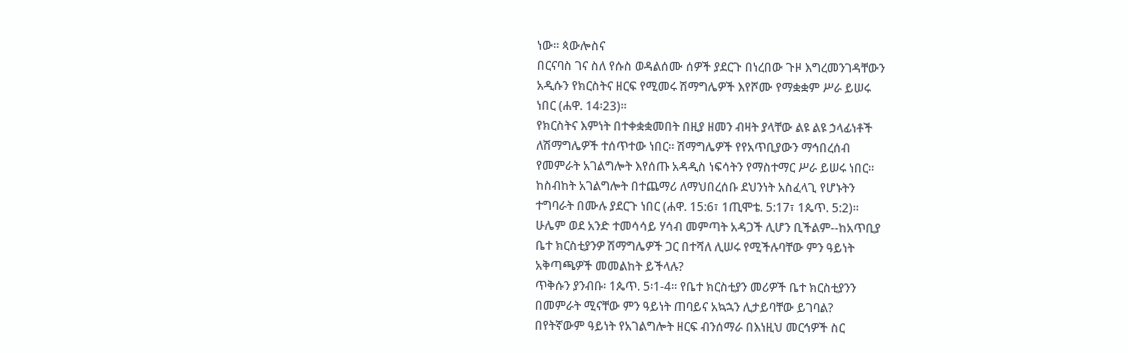ነው፡፡ ጳውሎስና
በርናባስ ገና ስለ የሱስ ወዳልሰሙ ሰዎች ያደርጉ በነረበው ጉዞ እግረመንገዳቸውን
አዲሱን የክርስትና ዘርፍ የሚመሩ ሽማግሌዎች እየሾሙ የማቋቋም ሥራ ይሠሩ
ነበር (ሐዋ. 14፡23)፡፡
የክርስትና እምነት በተቀቋቋመበት በዚያ ዘመን ብዛት ያላቸው ልዩ ልዩ ኃላፊነቶች
ለሽማግሌዎች ተሰጥተው ነበር፡፡ ሽማግሌዎች የየአጥቢያውን ማኅበረሰብ
የመምራት አገልግሎት እየሰጡ አዳዲስ ነፍሳትን የማስተማር ሥራ ይሠሩ ነበር፡፡
ከስብከት አገልግሎት በተጨማሪ ለማህበረሰቡ ደህንነት አስፈላጊ የሆኑትን
ተግባራት በሙሉ ያደርጉ ነበር (ሐዋ. 15:6፣ 1ጢሞቴ. 5:17፣ 1ጴጥ. 5:2)፡፡
ሁሌም ወደ አንድ ተመሳሳይ ሃሳብ መምጣት አዳጋች ሊሆን ቢችልም--ከአጥቢያ
ቤተ ክርስቲያንዎ ሽማግሌዎች ጋር በተሻለ ሊሠሩ የሚችሉባቸው ምን ዓይነት
አቅጣጫዎች መመልከት ይችላሉ?
ጥቅሱን ያንብቡ፡ 1ጴጥ. 5፡1-4፡፡ የቤተ ክርስቲያን መሪዎች ቤተ ክርስቲያንን
በመምራት ሚናቸው ምን ዓይነት ጠባይና አኳኋን ሊታይባቸው ይገባል?
በየትኛውም ዓይነት የአገልግሎት ዘርፍ ብንሰማራ በእነዚህ መርኅዎች ስር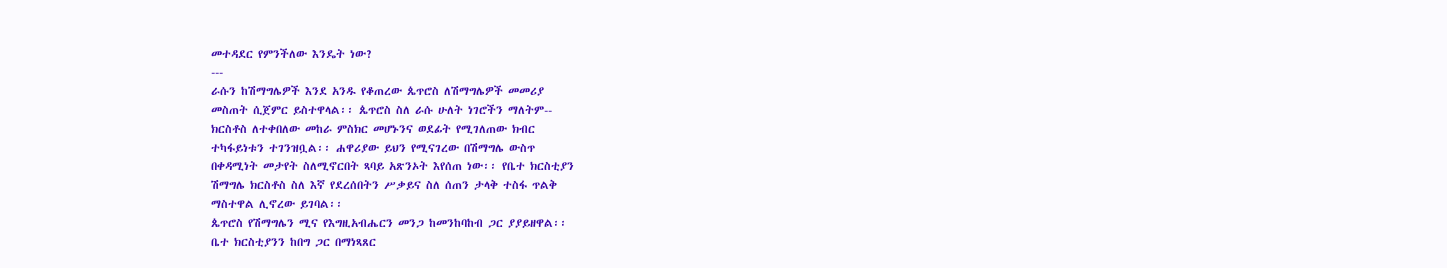መተዳደር የምንችለው እንዴት ነው?
---
ራሱን ከሽማግሌዎች እንደ አንዱ የቆጠረው ጴጥሮስ ለሽማግሌዎች መመሪያ
መስጠት ሲጀምር ይስተዋላል፡፡ ጴጥሮስ ስለ ራሱ ሁለት ነገሮችን ማለትም--
ክርስቶስ ለተቀበለው መከራ ምስክር መሆኑንና ወደፊት የሚገለጠው ክብር
ተካፋይነቱን ተገንዝቧል፡፡ ሐዋሪያው ይህን የሚናገረው በሽማግሌ ውስጥ
በቀዳሚነት መታየት ስለሚኖርበት ጻባይ አጽንኦት እየሰጠ ነው፡፡ የቤተ ክርስቲያን
ሽማግሌ ክርስቶስ ስለ እኛ የደረሰበትን ሥቃይና ስለ ሰጠን ታላቅ ተስፋ ጥልቅ
ማስተዋል ሊኖረው ይገባል፡፡
ጴጥሮስ የሽማግሌን ሚና የእግዚአብሔርን መንጋ ከመንከባከብ ጋር ያያይዘዋል፡፡
ቤተ ክርስቲያንን ከበግ ጋር በማነጻጸር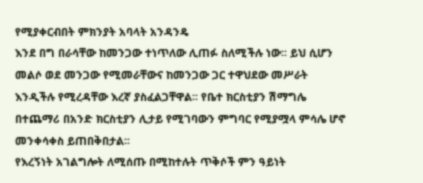የሚያቀርብበት ምክንያት አባላት አንዳንዴ
እንደ በግ በራሳቸው ከመንጋው ተነጥለው ሊጠፉ ስለሚችሉ ነው፡፡ ይህ ሲሆን
መልሶ ወደ መንጋው የሚመራቸውና ከመንጋው ጋር ተዋህደው መሥራት
እንዲችሉ የሚረዳቸው እረኛ ያስፈልጋቸዋል፡፡ የቤተ ክርስቲያን ሽማግሌ
በተጨማሪ በአንድ ክርስቲያን ሊታይ የሚገባውን ምግባር የሚያሟላ ምሳሌ ሆኖ
መንቀሳቀስ ይጠበቅበታል፡፡
የእረኝነት አገልግሎት ለሚሰጡ በሚከተሉት ጥቅሶች ምን ዓይነት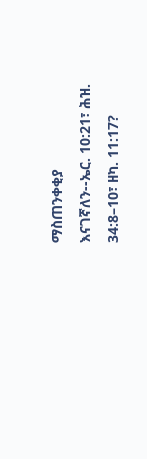ማስጠንቀቂያ
እናገኛለን--ኤር. 10:21፣ ሕዝ. 34:8–10፣ ዘካ. 11:17?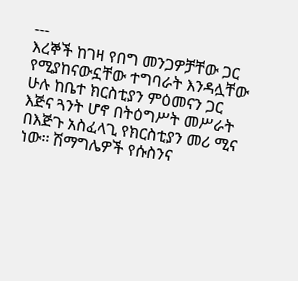---
እረኞች ከገዛ የበግ መንጋዎቻቸው ጋር የሚያከናውኗቸው ተግባራት እንዳሏቸው
ሁሉ ከቤተ ክርስቲያን ምዕመናን ጋር እጅና ጓንት ሆኖ በትዕግሥት መሥራት
በእጅጉ አስፈላጊ የክርስቲያን መሪ ሚና ነው፡፡ ሽማግሌዎች የሱስንና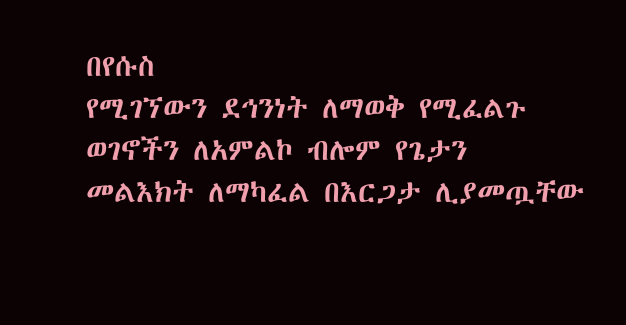በየሱስ
የሚገኘውን ደኅንነት ለማወቅ የሚፈልጉ ወገኖችን ለአምልኮ ብሎም የጌታን
መልእክት ለማካፈል በእርጋታ ሊያመጧቸው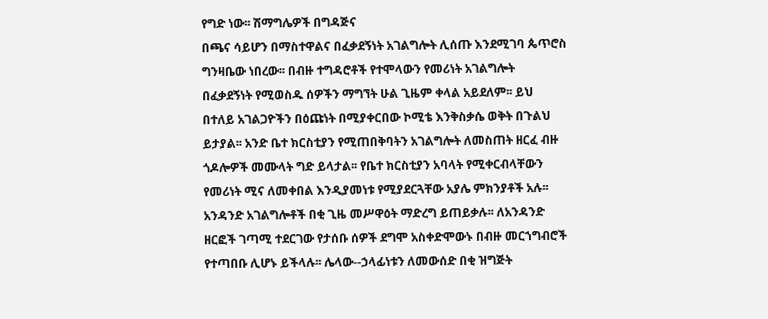የግድ ነው፡፡ ሽማግሌዎች በግዳጅና
በጫና ሳይሆን በማስተዋልና በፈቃደኝነት አገልግሎት ሊሰጡ እንደሚገባ ጴጥሮስ
ግንዛቤው ነበረው፡፡ በብዙ ተግዳሮቶች የተሞላውን የመሪነት አገልግሎት
በፈቃደኝነት የሚወስዱ ሰዎችን ማግኘት ሁል ጊዜም ቀላል አይደለም፡፡ ይህ
በተለይ አገልጋዮችን በዕጩነት በሚያቀርበው ኮሚቴ እንቅስቃሴ ወቅት በጉልህ
ይታያል፡፡ አንድ ቤተ ክርስቲያን የሚጠበቅባትን አገልግሎት ለመስጠት ዘርፈ ብዙ
ጎዶሎዎች መሙላት ግድ ይላታል፡፡ የቤተ ክርስቲያን አባላት የሚቀርብላቸውን
የመሪነት ሚና ለመቀበል እንዲያመነቱ የሚያደርጓቸው አያሌ ምክንያቶች አሉ፡፡
አንዳንድ አገልግሎቶች በቂ ጊዜ መሥዋዕት ማድረግ ይጠይቃሉ፡፡ ለአንዳንድ
ዘርፎች ገጣሚ ተደርገው የታሰቡ ሰዎች ደግሞ አስቀድሞውኑ በብዙ መርኀግብሮች
የተጣበቡ ሊሆኑ ይችላሉ፡፡ ሌላው--ኃላፊነቱን ለመውሰድ በቂ ዝግጅት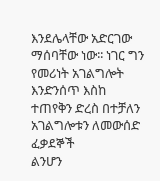እንደሌላቸው አድርገው ማሰባቸው ነው፡፡ ነገር ግን የመሪነት አገልግሎት
እንድንሰጥ እስከ ተጠየቅን ድረስ በተቻለን አገልግሎቱን ለመውሰድ ፈቃደኞች
ልንሆን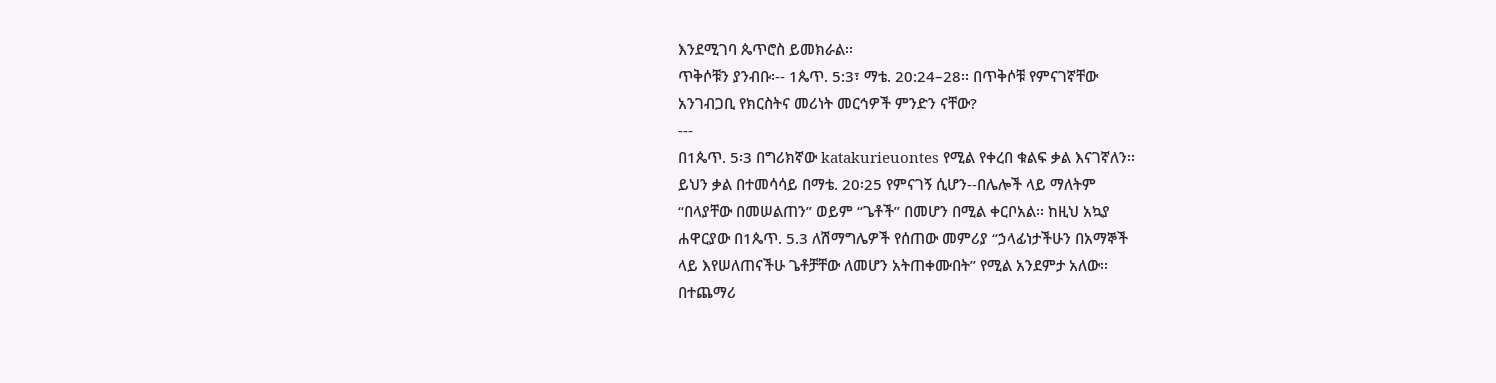እንደሚገባ ጴጥሮስ ይመክራል፡፡
ጥቅሶቹን ያንብቡ፡-- 1ጴጥ. 5:3፣ ማቴ. 20:24–28፡፡ በጥቅሶቹ የምናገኛቸው
አንገብጋቢ የክርስትና መሪነት መርኅዎች ምንድን ናቸው?
---
በ1ጴጥ. 5፡3 በግሪክኛው katakurieuontes የሚል የቀረበ ቁልፍ ቃል እናገኛለን፡፡
ይህን ቃል በተመሳሳይ በማቴ. 20፡25 የምናገኝ ሲሆን--በሌሎች ላይ ማለትም
“በላያቸው በመሠልጠን” ወይም “ጌቶች” በመሆን በሚል ቀርቦአል፡፡ ከዚህ አኳያ
ሐዋርያው በ1ጴጥ. 5.3 ለሽማግሌዎች የሰጠው መምሪያ “ኃላፊነታችሁን በአማኞች
ላይ እየሠለጠናችሁ ጌቶቻቸው ለመሆን አትጠቀሙበት” የሚል አንደምታ አለው፡፡
በተጨማሪ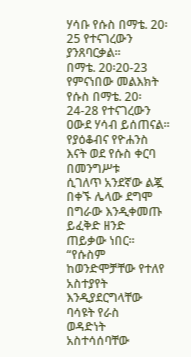ሃሳቡ የሱስ በማቴ. 20፡25 የተናገረውን ያንጸባርቃል፡፡
በማቴ. 20፡20-23 የምናነበው መልእክት የሱስ በማቴ. 20፡24-28 የተናገረውን
ዐውደ ሃሳብ ይሰጠናል፡፡ የያዕቆብና የዮሐንስ እናት ወደ የሱስ ቀርባ በመንግሥቱ
ሲገለጥ አንደኛው ልጇ በቀኙ ሌላው ደግሞ በግራው እንዲቀመጡ ይፈቅድ ዘንድ
ጠይቃው ነበር፡፡
“የሱስም ከወንድሞቻቸው የተለየ አስተያየት እንዲያደርግላቸው ባሳዩት የራስ
ወዳድነት አስተሳሰባቸው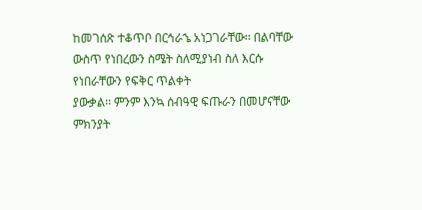ከመገሰጽ ተቆጥቦ በርኅራኄ አነጋገራቸው፡፡ በልባቸው
ውስጥ የነበረውን ስሜት ስለሚያነብ ስለ እርሱ የነበራቸውን የፍቅር ጥልቀት
ያውቃል፡፡ ምንም እንኳ ሰብዓዊ ፍጡራን በመሆናቸው ምክንያት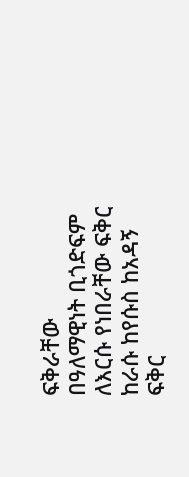ፍቅራቸው
በዓለማዊነት ቢጎድፍም ለእርሱ የነበራቸው ፍቅር ከራሱ ከየሱስ ከአዳኝ ፍቅር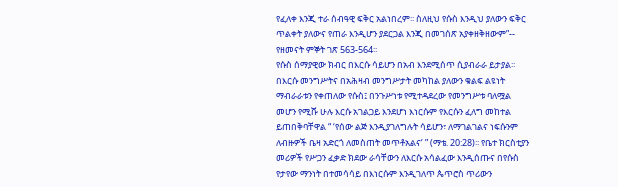የፈለቀ እንጂ ተራ ሰብዓዊ ፍቅር አልነበረም፡፡ ስለዚህ የሱስ እንዲህ ያለውን ፍቅር
ጥልቀት ያለውና የጠራ እንዲሆን ያደርጋል እንጂ በመገሰጽ አያቀዘቅዘውም”--
የዘመናት ምኞት ገጽ 563-564፡፡
የሱስ ሰማያዊው ክብር በእርሱ ሳይሆን በአብ እንደሚሰጥ ሲያብራራ ይታያል፡፡
በእርሱ መንግሥትና በአሕዛብ መንግሥታት መካከል ያለውን ቁልፍ ልዩነት
ማብራራቱን የቀጠለው የሱስ፤ በንጉሥነቱ የሚተዳደረው የመንግሥቱ ባለሟል
መሆን የሚሹ ሁሉ እርሱ አገልጋይ እንደሆነ እነርሱም የእርሱን ፈለግ መከተል
ይጠበቅባቸዋል “ ‘የሰው ልጅ እንዲያገለግሉት ሳይሆን፣ ለማገልገልና ነፍሱንም
ለብዙዎች ቤዛ አድርጎ ለመስጠት መጥቶአልና’ ” (ማቴ. 20:28)፡፡ የቤተ ክርስቲያን
መሪዎች የሥጋን ፈቃድ ክደው ራሳቸውን ለእርሱ አሳልፈው እንዲሰጡና በየሱስ
የታየው ማንነት በተመሳሳይ በእነርሱም እንዲገለጥ ጴጥሮስ ጥሪውን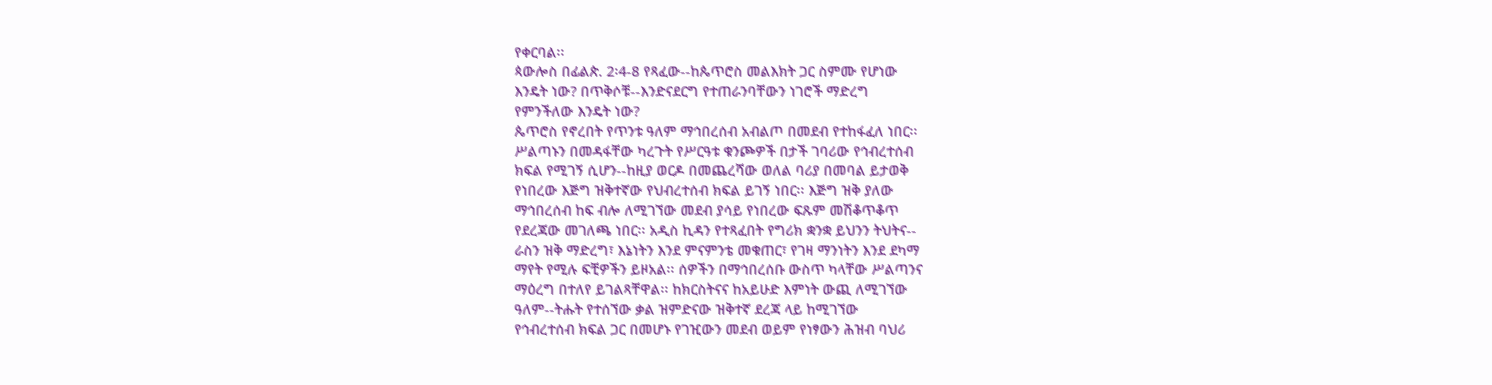የቀርባል፡፡
ጳውሎስ በፊልጵ. 2፡4-8 የጻፈው--ከጴጥሮስ መልእክት ጋር ስምሙ የሆነው
እንዴት ነው? በጥቅሶቹ--እንድናደርግ የተጠራንባቸውን ነገሮች ማድረግ
የምንችለው እንዴት ነው?
ጴጥሮስ የኖረበት የጥንቱ ዓለም ማኅበረሰብ አብልጦ በመደብ የተከፋፈለ ነበር፡፡
ሥልጣኑን በመዳፋቸው ካረጉት የሥርዓቱ ቁንጮዎች በታች ገባሪው የኅብረተሰብ
ክፍል የሚገኝ ሲሆን--ከዚያ ወርዶ በመጨረሻው ወለል ባሪያ በመባል ይታወቅ
የነበረው እጅግ ዝቅተኛው የህብረተሰብ ክፍል ይገኝ ነበር፡፡ እጅግ ዝቅ ያለው
ማኅበረሰብ ከፍ ብሎ ለሚገኘው መደብ ያሳይ የነበረው ፍጹም መሽቆጥቆጥ
የደረጃው መገለጫ ነበር፡፡ አዲስ ኪዳን የተጻፈበት የግሪክ ቋንቋ ይህንን ትህትና--
ራስን ዝቅ ማድረግ፣ እኔነትን እንደ ምናምንቴ መቁጠር፣ የገዛ ማንነትን እንደ ደካማ
ማየት የሚሉ ፍቺዎችን ይዞአል፡፡ ሰዎችን በማኅበረሰቡ ውስጥ ካላቸው ሥልጣንና
ማዕረግ በተለየ ይገልጻቸዋል፡፡ ከክርስትናና ከአይሁድ እምነት ውጪ ለሚገኘው
ዓለም--ትሑት የተሰኘው ቃል ዝምድናው ዝቅተኛ ደረጃ ላይ ከሚገኘው
የኅብረተሰብ ክፍል ጋር በመሆኑ የገዢውን መደብ ወይም የነፃውን ሕዝብ ባህሪ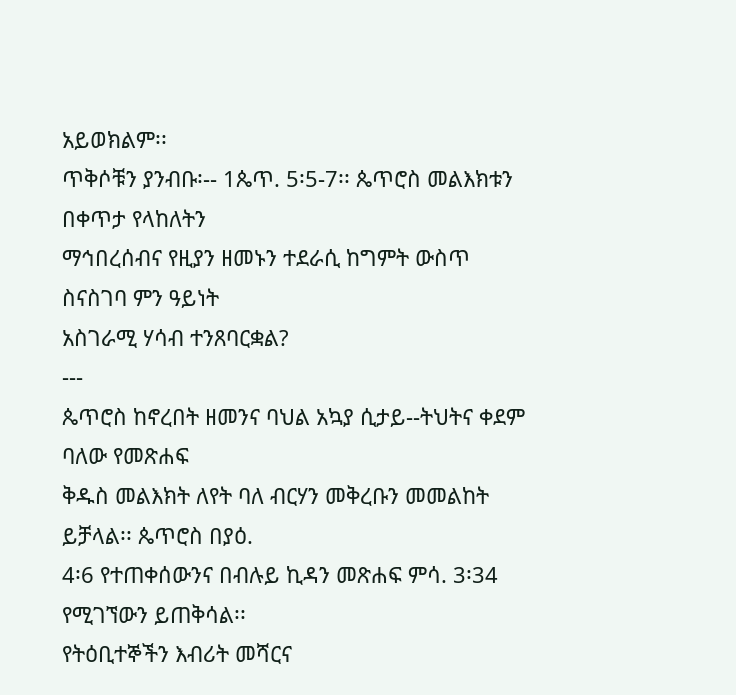አይወክልም፡፡
ጥቅሶቹን ያንብቡ፡-- 1ጴጥ. 5፡5-7፡፡ ጴጥሮስ መልእክቱን በቀጥታ የላከለትን
ማኅበረሰብና የዚያን ዘመኑን ተደራሲ ከግምት ውስጥ ስናስገባ ምን ዓይነት
አስገራሚ ሃሳብ ተንጸባርቋል?
---
ጴጥሮስ ከኖረበት ዘመንና ባህል አኳያ ሲታይ--ትህትና ቀደም ባለው የመጽሐፍ
ቅዱስ መልእክት ለየት ባለ ብርሃን መቅረቡን መመልከት ይቻላል፡፡ ጴጥሮስ በያዕ.
4፡6 የተጠቀሰውንና በብሉይ ኪዳን መጽሐፍ ምሳ. 3፡34 የሚገኘውን ይጠቅሳል፡፡
የትዕቢተኞችን እብሪት መሻርና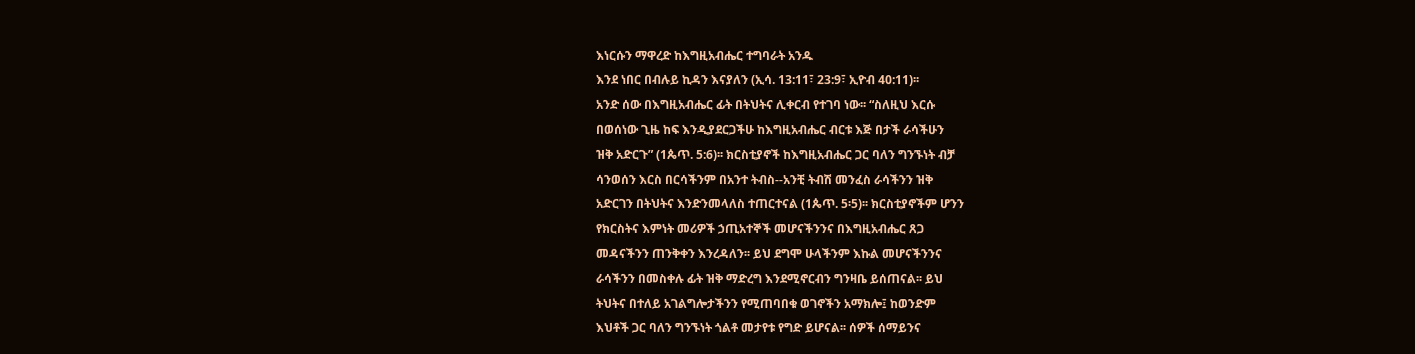እነርሱን ማዋረድ ከእግዚአብሔር ተግባራት አንዱ
እንደ ነበር በብሉይ ኪዳን እናያለን (ኢሳ. 13:11፣ 23:9፣ ኢዮብ 40:11)፡፡
አንድ ሰው በእግዚአብሔር ፊት በትህትና ሊቀርብ የተገባ ነው፡፡ “ስለዚህ እርሱ
በወሰነው ጊዜ ከፍ እንዲያደርጋችሁ ከእግዚአብሔር ብርቱ እጅ በታች ራሳችሁን
ዝቅ አድርጉ” (1ጴጥ. 5:6)፡፡ ክርስቲያኖች ከእግዚአብሔር ጋር ባለን ግንኙነት ብቻ
ሳንወሰን እርስ በርሳችንም በአንተ ትብስ--አንቺ ትብሽ መንፈስ ራሳችንን ዝቅ
አድርገን በትህትና እንድንመላለስ ተጠርተናል (1ጴጥ. 5፡5)፡፡ ክርስቲያኖችም ሆንን
የክርስትና እምነት መሪዎች ኃጢአተኞች መሆናችንንና በእግዚአብሔር ጸጋ
መዳናችንን ጠንቅቀን እንረዳለን፡፡ ይህ ደግሞ ሁላችንም እኩል መሆናችንንና
ራሳችንን በመስቀሉ ፊት ዝቅ ማድረግ እንደሚኖርብን ግንዛቤ ይሰጠናል፡፡ ይህ
ትህትና በተለይ አገልግሎታችንን የሚጠባበቁ ወገኖችን አማክሎ፤ ከወንድም
እህቶች ጋር ባለን ግንኙነት ጎልቶ መታየቱ የግድ ይሆናል፡፡ ሰዎች ሰማይንና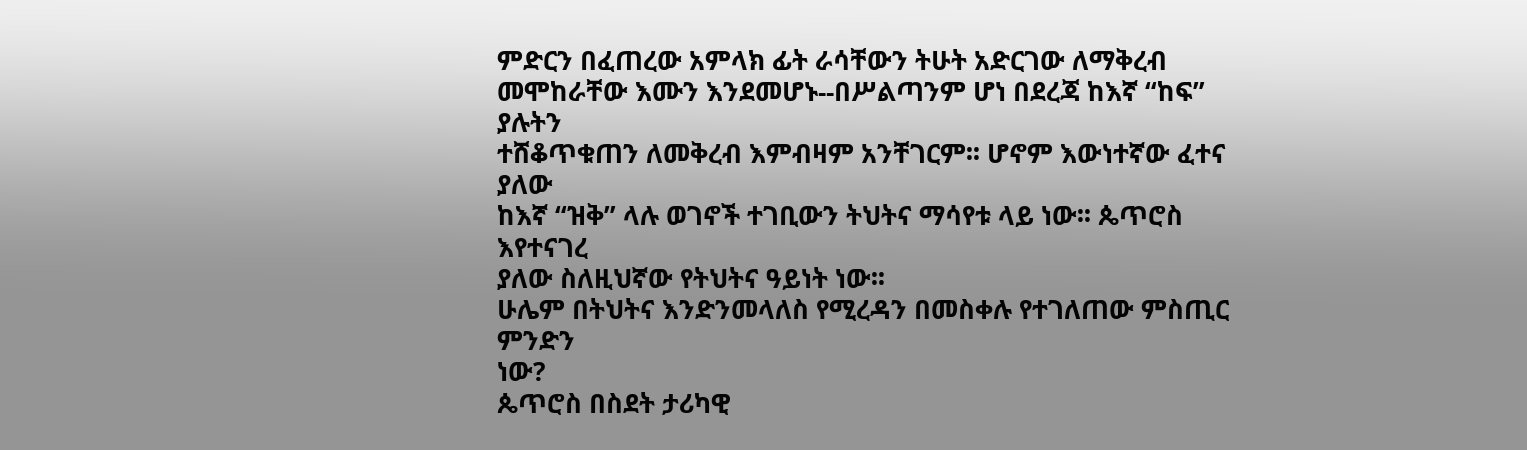ምድርን በፈጠረው አምላክ ፊት ራሳቸውን ትሁት አድርገው ለማቅረብ
መሞከራቸው እሙን እንደመሆኑ--በሥልጣንም ሆነ በደረጃ ከእኛ “ከፍ” ያሉትን
ተሸቆጥቁጠን ለመቅረብ እምብዛም አንቸገርም፡፡ ሆኖም እውነተኛው ፈተና ያለው
ከእኛ “ዝቅ” ላሉ ወገኖች ተገቢውን ትህትና ማሳየቱ ላይ ነው፡፡ ጴጥሮስ እየተናገረ
ያለው ስለዚህኛው የትህትና ዓይነት ነው፡፡
ሁሌም በትህትና እንድንመላለስ የሚረዳን በመስቀሉ የተገለጠው ምስጢር ምንድን
ነው?
ጴጥሮስ በስደት ታሪካዊ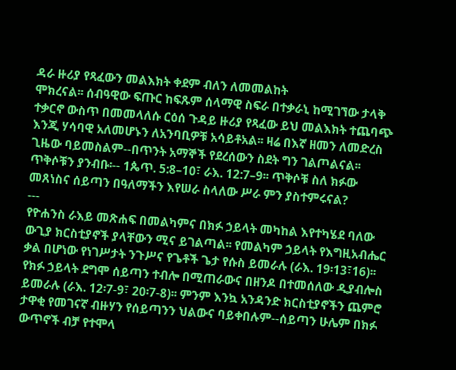ዳራ ዙሪያ የጻፈውን መልእክት ቀደም ብለን ለመመልከት
ሞክረናል፡፡ ሰብዓዊው ፍጡር ከፍጹም ሰላማዊ ስፍራ በተቃራኒ ከሚገኘው ታላቅ
ተቃርኖ ውስጥ በመመላለሱ ርዕሰ ጉዳይ ዙሪያ የጻፈው ይህ መልእክት ተጨባጭ
እንጂ ሃሳባዊ አለመሆኑን ለአንባቢዎቹ አሳይቶአል፡፡ ዛሬ በእኛ ዘመን ለመድረስ
ጊዜው ባይመስልም--በጥንት አማኞች የደረሰውን ስደት ግን ገልጦልናል፡፡
ጥቅሶቹን ያንብቡ፡-- 1ጴጥ. 5:8–10፣ ራእ. 12:7–9፡፡ ጥቅሶቹ ስለ ክፉው
መጸነስና ሰይጣን በዓለማችን እየሠራ ስላለው ሥራ ምን ያስተምሩናል?
---
የዮሐንስ ራእይ መጽሐፍ በመልካምና በክፉ ኃይላት መካከል እየተካሄደ ባለው
ውጊያ ክርስቲያኖች ያላቸውን ሚና ይገልጣል፡፡ የመልካም ኃይላት የእግዚአብሔር
ቃል በሆነው የነገሥታት ንጉሥና የጌቶች ጌታ የሱስ ይመራሉ (ራእ. 19፡13፣16)፡፡
የክፉ ኃይላት ደግሞ ሰይጣን ተብሎ በሚጠራውና በዘንዶ በተመሰለው ዲያብሎስ
ይመራሉ (ራእ. 12፡7-9፣ 20፡7-8)፡፡ ምንም እንኳ አንዳንድ ክርስቲያኖችን ጨምሮ
ታዋቂ የመገናኛ ብዙሃን የሰይጣንን ህልውና ባይቀበሉም--ሰይጣን ሁሌም በክፉ
ውጥኖች ብቻ የተሞላ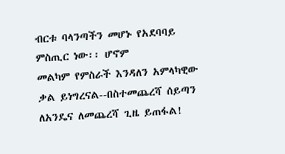ብርቱ ባላንጣችን መሆኑ የአደባባይ ምስጢር ነው፡፡ ሆኖም
መልካም የምስራች እንዳለን አምላካዊው ቃል ይነግረናል--በስተመጨረሻ ሰይጣን
ለአንዴና ለመጨረሻ ጊዜ ይጠፋል!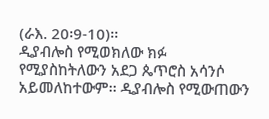(ራእ. 20፡9-10)፡፡
ዲያብሎስ የሚወክለው ክፉ
የሚያስከትለውን አደጋ ጴጥሮስ አሳንሶ
አይመለከተውም፡፡ ዲያብሎስ የሚውጠውን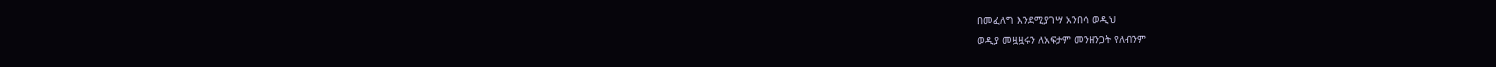በመፈለግ እንደሚያገሣ አንበሳ ወዲህ
ወዲያ መዟዟሩን ለአፍታም መንዘንጋት የለብንም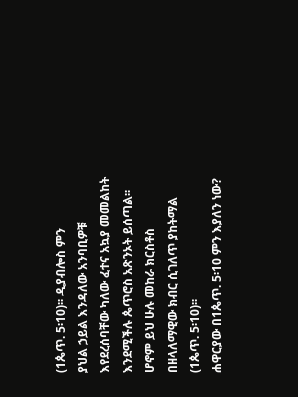(1ጴጥ. 5፡10)፡፡ ዲያብሎስ ምን
ያህል ኃይል እንዳለው አንባቢዎቹ እየደረሰባቸው ካለው ፈተና አኳያ መመልከት
እንደሚችሉ ጴጥሮስ አጽንኦት ይሰጣል፡፡ ሆኖም ይህ ሁሉ መከራ ክርስቶስ
በዘላለማዊው ክብር ሲገለጥ ያከትማል (1ጴጥ. 5፡10)፡፡
ሐዋርያው በ1ጴጥ. 5፡10 ምን እያለን ነው?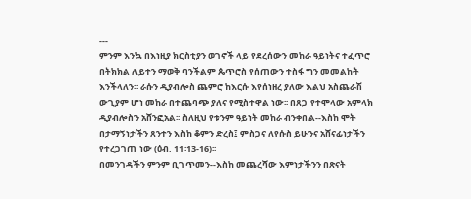---
ምንም እንኳ በእነዚያ ክርስቲያን ወገኖች ላይ የደረሰውን መከራ ዓይነትና ተፈጥሮ
በትክክል ለይተን ማወቅ ባንችልም ጴጥሮስ የሰጠውን ተስፋ ግን መመልከት
እንችላለን፡፡ ራሱን ዲያብሎስ ጨምሮ ከእርሱ እየሰነዘረ ያለው እልህ አስጨራሽ
ውጊያም ሆነ መከራ በተጨባጭ ያለና የሚስተዋል ነው፡፡ በጸጋ የተሞላው አምላክ
ዲያብሎስን አሸንፎአል፡፡ ስለዚህ የቱንም ዓይነት መከራ ብንቀበል--እስከ ሞት
በታማኝነታችን ጸንተን እስከ ቆምን ድረስ፤ ምስጋና ለየሱስ ይሁንና አሸናፊነታችን
የተረጋገጠ ነው (ዕብ. 11፡13-16)፡፡
በመንገዳችን ምንም ቢገጥመን--እስከ መጨረሻው እምነታችንን በጽናት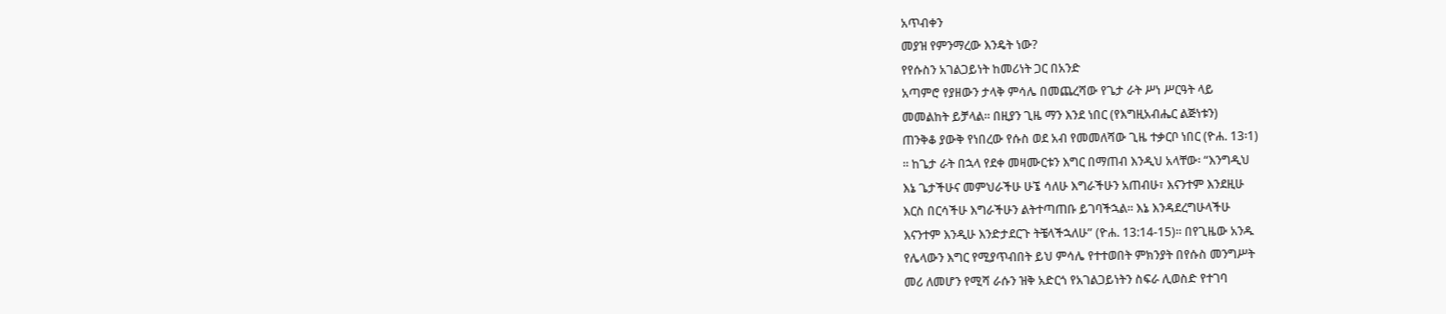አጥብቀን
መያዝ የምንማረው እንዴት ነው?
የየሱስን አገልጋይነት ከመሪነት ጋር በአንድ
አጣምሮ የያዘውን ታላቅ ምሳሌ በመጨረሻው የጌታ ራት ሥነ ሥርዓት ላይ
መመልከት ይቻላል፡፡ በዚያን ጊዜ ማን እንደ ነበር (የእግዚአብሔር ልጅነቱን)
ጠንቅቆ ያውቅ የነበረው የሱስ ወደ አብ የመመለሻው ጊዜ ተቃርቦ ነበር (ዮሐ. 13፡1)
፡፡ ከጌታ ራት በኋላ የደቀ መዛሙርቱን እግር በማጠብ እንዲህ አላቸው፡ “እንግዲህ
እኔ ጌታችሁና መምህራችሁ ሁኜ ሳለሁ እግራችሁን አጠብሁ፣ እናንተም እንደዚሁ
እርስ በርሳችሁ እግራችሁን ልትተጣጠቡ ይገባችኋል፡፡ እኔ እንዳደረግሁላችሁ
እናንተም እንዲሁ እንድታደርጉ ትቼላችኋለሁ” (ዮሐ. 13:14-15)፡፡ በየጊዜው አንዱ
የሌላውን እግር የሚያጥብበት ይህ ምሳሌ የተተወበት ምክንያት በየሱስ መንግሥት
መሪ ለመሆን የሚሻ ራሱን ዝቅ አድርጎ የአገልጋይነትን ስፍራ ሊወስድ የተገባ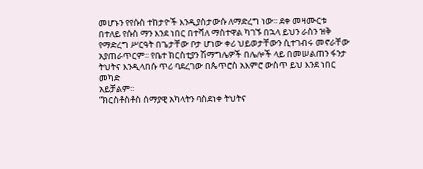መሆኑን የየሱስ ተከታዮች እንዲያስታውሱ ለማድረግ ነው፡፡ ደቀ መዛሙርቱ
በተለይ የሱስ ማን እንደ ነበር በተሻለ ማስተዋል ካገኙ በኋላ ይህን ራስን ዝቅ
የማድረግ ሥርዓት በጌታቸው ቦታ ሆነው ቀሪ ህይወታቸውን ሲተገብሩ መኖራቸው
አያጠራጥርም፡፡ የቤተ ክርስቲያን ሽማግሌዎች በሌሎች ላይ በመሠልጠን ፋንታ
ትህትና እንዲላበሱ ጥሪ ባደረገው በጴጥሮስ አእምሮ ውስጥ ይህ እንደ ነበር መካድ
አይቻልም፡፡
“ክርስቶስቶስ ሰማያዊ አካላትን ባስደነቀ ትህትና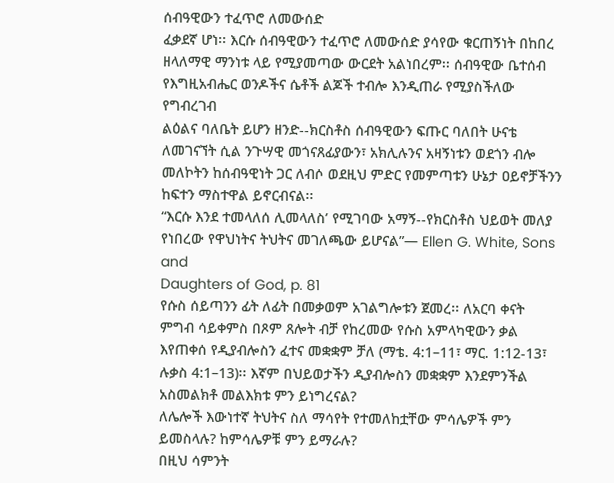ሰብዓዊውን ተፈጥሮ ለመውሰድ
ፈቃደኛ ሆነ፡፡ እርሱ ሰብዓዊውን ተፈጥሮ ለመውሰድ ያሳየው ቁርጠኝነት በከበረ
ዘላለማዊ ማንነቱ ላይ የሚያመጣው ውርደት አልነበረም፡፡ ሰብዓዊው ቤተሰብ
የእግዚአብሔር ወንዶችና ሴቶች ልጆች ተብሎ እንዲጠራ የሚያስችለው የግብረገብ
ልዕልና ባለቤት ይሆን ዘንድ--ክርስቶስ ሰብዓዊውን ፍጡር ባለበት ሁናቴ
ለመገናኘት ሲል ንጉሣዊ መጎናጸፊያውን፣ አክሊሉንና አዛኝነቱን ወደጎን ብሎ
መለኮትን ከሰብዓዊነት ጋር ለብሶ ወደዚህ ምድር የመምጣቱን ሁኔታ ዐይኖቻችንን
ከፍተን ማስተዋል ይኖርብናል፡፡
“እርሱ እንደ ተመላለሰ ሊመላለስ’ የሚገባው አማኝ--የክርስቶስ ህይወት መለያ
የነበረው የዋህነትና ትህትና መገለጫው ይሆናል”— Ellen G. White, Sons and
Daughters of God, p. 81
የሱስ ሰይጣንን ፊት ለፊት በመቃወም አገልግሎቱን ጀመረ፡፡ ለአርባ ቀናት
ምግብ ሳይቀምስ በጾም ጸሎት ብቻ የከረመው የሱስ አምላካዊውን ቃል
እየጠቀሰ የዲያብሎስን ፈተና መቋቋም ቻለ (ማቴ. 4:1–11፣ ማር. 1:12-13፣
ሉቃስ 4:1–13)፡፡ እኛም በህይወታችን ዲያብሎስን መቋቋም እንደምንችል
አስመልክቶ መልእክቱ ምን ይነግረናል?
ለሌሎች እውነተኛ ትህትና ስለ ማሳየት የተመለከቷቸው ምሳሌዎች ምን
ይመስላሉ? ከምሳሌዎቹ ምን ይማራሉ?
በዚህ ሳምንት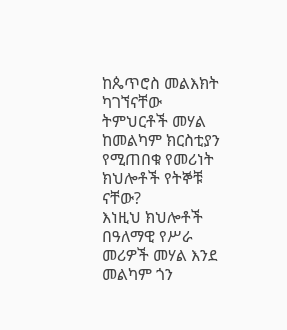ከጴጥሮስ መልእክት ካገኘናቸው ትምህርቶች መሃል
ከመልካም ክርስቲያን የሚጠበቁ የመሪነት ክህሎቶች የትኞቹ ናቸው?
እነዚህ ክህሎቶች በዓለማዊ የሥራ መሪዎች መሃል እንደ መልካም ጎን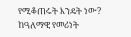የሚቆጠሩት እንዴት ነው? ከዓለማዊ የመሪነት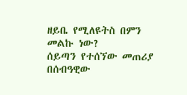ዘይቤ የሚለዩትስ በምን
መልኩ ነው?
ሰይጣን የተሰኘው መጠሪያ በሰብዓዊው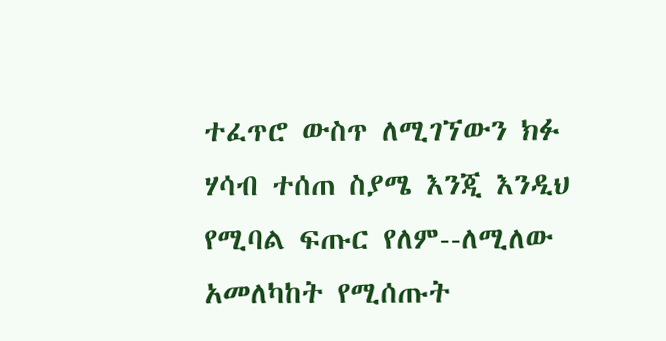ተፈጥሮ ውስጥ ለሚገኘውን ክፉ
ሃሳብ ተሰጠ ስያሜ እንጂ እንዲህ የሚባል ፍጡር የለም--ለሚለው
አመለካከት የሚሰጡት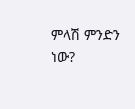ምላሽ ምንድን ነው?